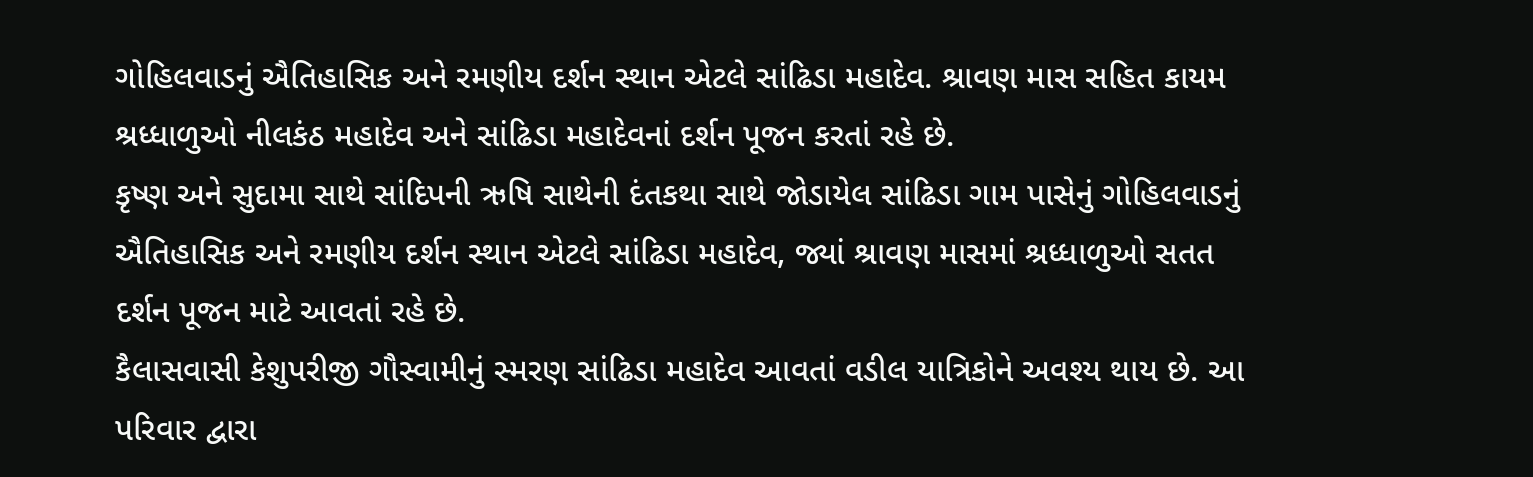ગોહિલવાડનું ઐતિહાસિક અને રમણીય દર્શન સ્થાન એટલે સાંઢિડા મહાદેવ. શ્રાવણ માસ સહિત કાયમ શ્રધ્ધાળુઓ નીલકંઠ મહાદેવ અને સાંઢિડા મહાદેવનાં દર્શન પૂજન કરતાં રહે છે.
કૃષ્ણ અને સુદામા સાથે સાંદિપની ઋષિ સાથેની દંતકથા સાથે જોડાયેલ સાંઢિડા ગામ પાસેનું ગોહિલવાડનું ઐતિહાસિક અને રમણીય દર્શન સ્થાન એટલે સાંઢિડા મહાદેવ, જ્યાં શ્રાવણ માસમાં શ્રધ્ધાળુઓ સતત દર્શન પૂજન માટે આવતાં રહે છે.
કૈલાસવાસી કેશુપરીજી ગૌસ્વામીનું સ્મરણ સાંઢિડા મહાદેવ આવતાં વડીલ યાત્રિકોને અવશ્ય થાય છે. આ પરિવાર દ્વારા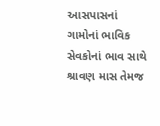આસપાસનાં ગામોનાં ભાવિક સેવકોનાં ભાવ સાથે શ્રાવણ માસ તેમજ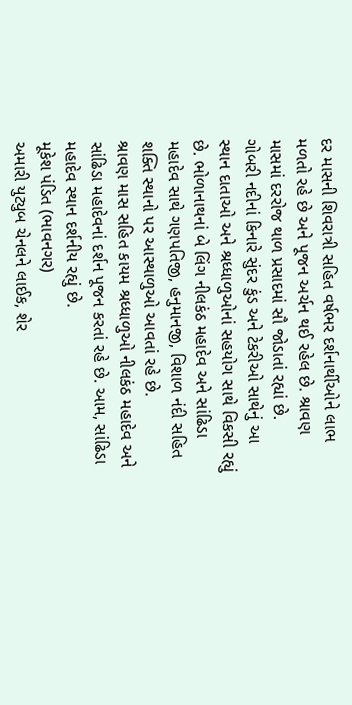દર માસની શિવરાત્રી સહિત વર્ષભર દર્શનાર્થીઓને લાભ મળતો રહે છે અને પૂજન અર્ચન થઈ રહેલ છે. શ્રાવણ માસમાં દરરોજ થાળ પ્રસાદમાં સૌ જોડાતાં રહ્યાં છે.
ગોબરી નદીનાં કિનારે સુંદર કુંડ અને ટેકરીઓ સાથેનું આ સ્થાન દાતાઓ અને શ્રધ્ધાળુઓનાં સહયોગ સાથે વિકસી રહ્યું છે. ભોળાનાથનાં બે લિંગ નીલકંઠ મહાદેવ અને સાંઢિડા મહાદેવ સાથે ગણપતિજી, હનુમાનજી, વિશાળ નંદી સહિત શક્તિ સ્થાનો પર આસ્થાળુઓ આવતાં રહે છે.
શ્રાવણ માસ સહિત કાયમ શ્રધ્ધાળુઓ નીલકંઠ મહાદેવ અને સાંઢિડા મહાદેવનાં દર્શન પૂજન કરતાં રહે છે. આમ, સાંઢિડા મહાદેવ સ્થાન દર્શનીય રહ્યું છે.
મૂકેશ પંડિત (ભાવનગર)
અમારી યુટ્યુબ ચેનલને લાઈક, શેર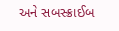અને સબસ્ક્રાઈબ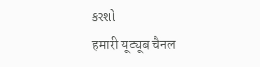કરશો
हमारी यूट्यूब चैनल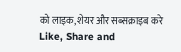को लाइक, शेयर और सब्सक्राइब करे
Like, Share and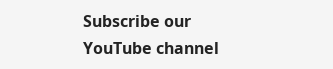Subscribe our YouTube channel